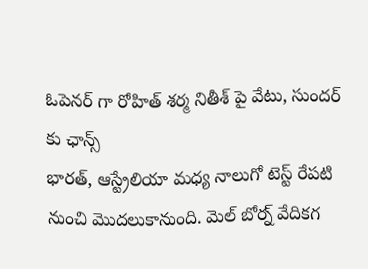ఓపెనర్ గా రోహిత్ శర్మ నితీశ్ పై వేటు, సుందర్ కు ఛాన్స్
భారత్, ఆస్ట్రేలియా మధ్య నాలుగో టెస్ట్ రేపటి నుంచి మొదలుకానుంది. మెల్ బోర్న్ వేదికగ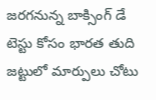జరగనున్న బాక్సింగ్ డే టెస్టు కోసం భారత తుది జట్టులో మార్పులు చోటు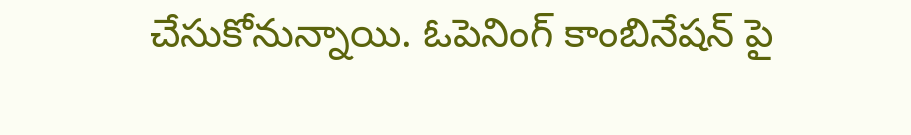చేసుకోనున్నాయి. ఓపెనింగ్ కాంబినేషన్ పై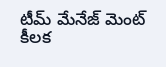టీమ్ మేనేజ్ మెంట్ కీలక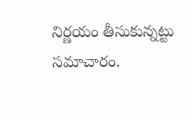నిర్ణయం తీసుకున్నట్టు సమాచారం.